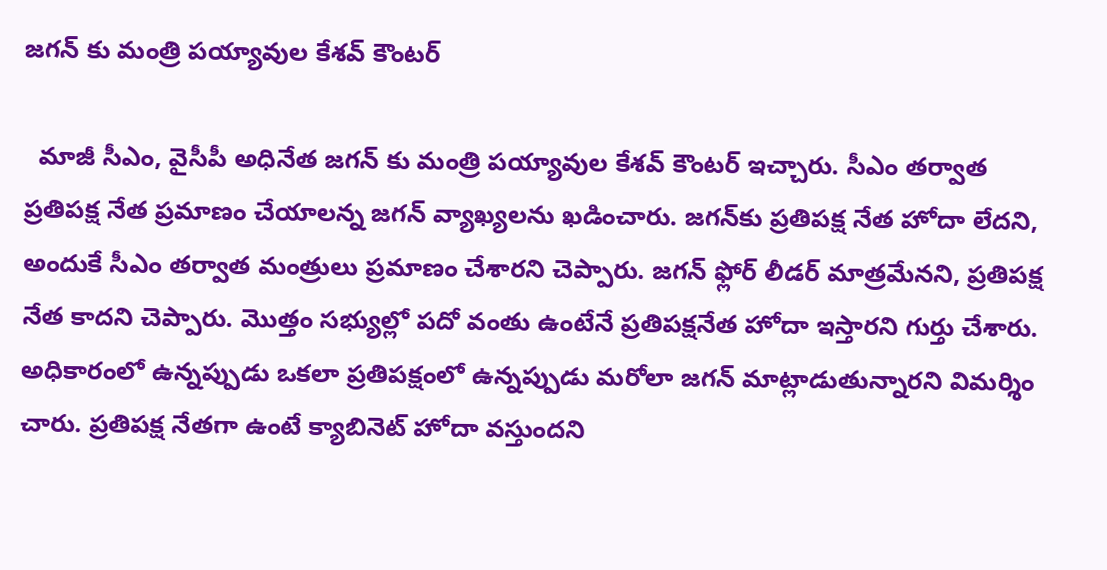జగన్‌ కు మంత్రి పయ్యావుల కేశవ్‌ కౌంటర్

  మాజీ సీఎం, వైసీపీ అధినేత జగన్‌ కు మంత్రి పయ్యావుల కేశవ్ కౌంటర్ ఇచ్చారు. సీఎం తర్వాత ప్రతిపక్ష నేత ప్రమాణం చేయాలన్న జగన్‌ వ్యాఖ్యలను ఖడించారు. జగన్‌కు ప్రతిపక్ష నేత హోదా లేదని, అందుకే సీఎం తర్వాత మంత్రులు ప్రమాణం చేశారని చెప్పారు. జగన్‌ ఫ్లోర్‌ లీడర్‌ మాత్రమేనని, ప్రతిపక్ష నేత కాదని చెప్పారు. మొత్తం సభ్యుల్లో పదో వంతు ఉంటేనే ప్రతిపక్షనేత హోదా ఇస్తారని గుర్తు చేశారు. అధికారంలో ఉన్నప్పుడు ఒకలా ప్రతిపక్షంలో ఉన్నప్పుడు మరోలా జగన్‌ మాట్లాడుతున్నారని విమర్శిం చారు. ప్రతిపక్ష నేతగా ఉంటే క్యాబినెట్‌ హోదా వస్తుందని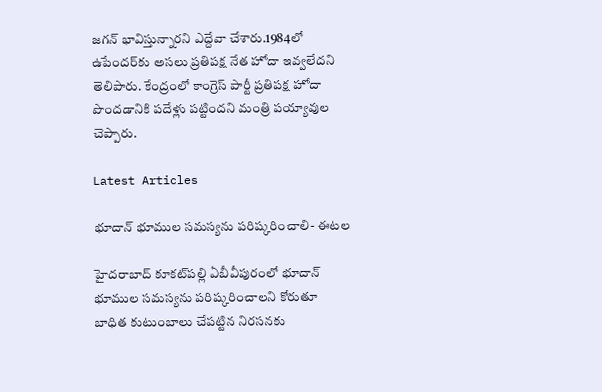జగన్‌ భావిస్తున్నారని ఎద్దేవా చేశారు.1984లో ఉపేందర్‌కు అసలు ప్రతిపక్ష నేత హోదా ఇవ్వలేదని తెలిపారు. కేంద్రంలో కాంగ్రెస్‌ పార్టీ ప్రతిపక్ష హోదా పొందడానికి పదేళ్లు పట్టిందని మంత్రి పయ్యావుల చెప్పారు.

Latest Articles

భూదాన్ భూముల సమస్యను పరిష్కరించాలి- ఈటల

హైదరాబాద్‌ కూకట్‌పల్లి ఏబీవీపురంలో భూదాన్ భూముల సమస్యను పరిష్కరించాలని కోరుతూ బాధిత కుటుంబాలు చేపట్టిన నిరసనకు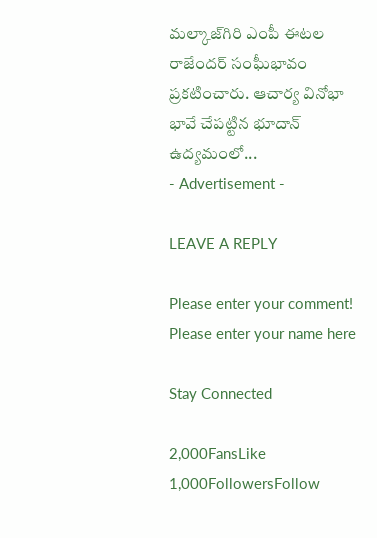మల్కాజ్‌గిరి ఎంపీ ఈటల రాజేందర్ సంఘీభావం ప్రకటించారు. ఆచార్య వినోభా భావే చేపట్టిన భూదాన్ ఉద్యమంలో...
- Advertisement -

LEAVE A REPLY

Please enter your comment!
Please enter your name here

Stay Connected

2,000FansLike
1,000FollowersFollow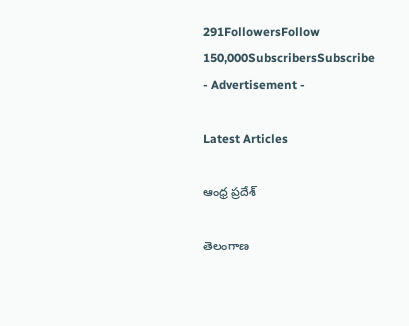291FollowersFollow
150,000SubscribersSubscribe
- Advertisement -

Latest Articles

ఆంధ్ర ప్రదేశ్

తెలంగాణ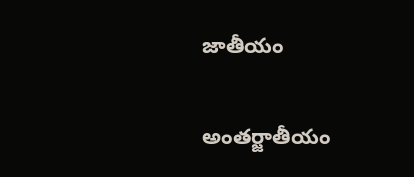జాతీయం

అంతర్జాతీయం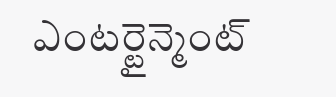ఎంటర్టైన్మెంట్